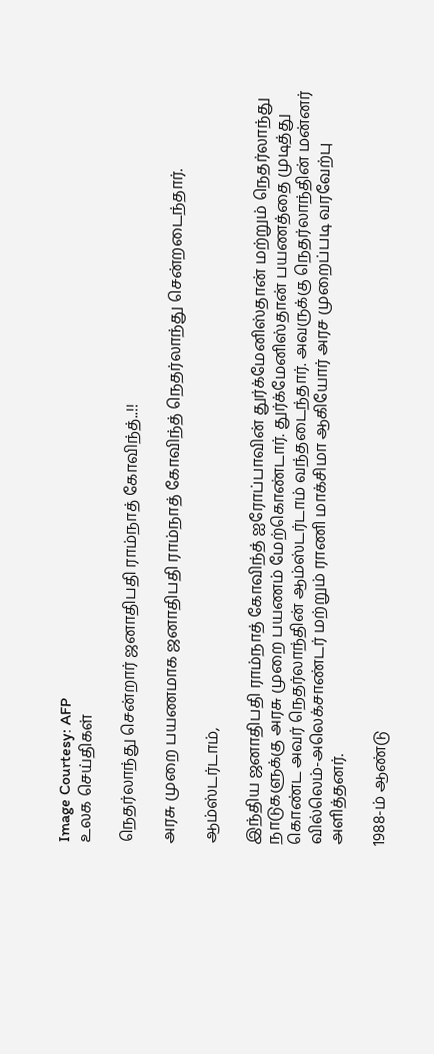Image Courtesy: AFP
உலக செய்திகள்

நெதர்லாந்து சென்றார் ஜனாதிபதி ராம்நாத் கோவிந்த்..!!

அரசு முறை பயணமாக ஜனாதிபதி ராம்நாத் கோவிந்த் நெதர்லாந்து சென்றடைந்தார்.

ஆம்ஸ்டர்டாம்,

இந்திய ஜனாதிபதி ராம்நாத் கோவிந்த் ஐரோப்பாவின் துர்க்மேனிஸ்தான் மற்றும் நெதர்லாந்து நாடுகளுக்கு அரசு முறை பயணம் மேற்கொண்டார். துர்க்மேனிஸ்தான் பயணத்தை முடித்து கொண்ட அவர் நெதர்லாந்தின் ஆம்ஸ்டர்டாம் வந்தடைந்தார். அவருக்கு நெதர்லாந்தின் மன்னர் வில்லெம்-அலெக்சாண்டர் மற்றும் ராணி மாக்சிமா ஆகியோர் அரச முறைப்படி வரவேற்பு அளித்தனர்.

1988-ம் ஆண்டு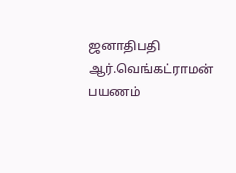ஜனாதிபதி ஆர்.வெங்கட்ராமன் பயணம்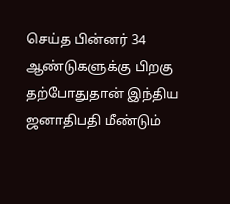செய்த பின்னர் 34 ஆண்டுகளுக்கு பிறகு தற்போதுதான் இந்திய ஜனாதிபதி மீண்டும்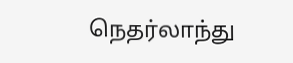நெதர்லாந்து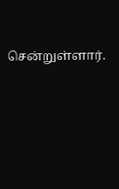சென்றுள்ளார்.